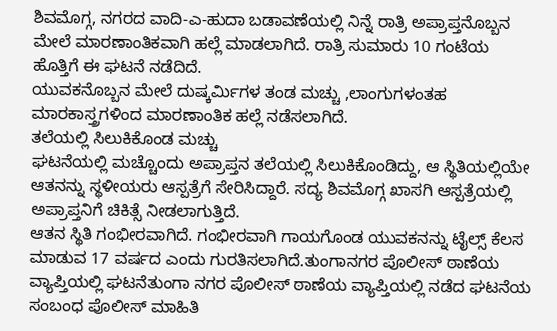ಶಿವಮೊಗ್ಗ, ನಗರದ ವಾದಿ-ಎ-ಹುದಾ ಬಡಾವಣೆಯಲ್ಲಿ ನಿನ್ನೆ ರಾತ್ರಿ ಅಪ್ರಾಪ್ತನೊಬ್ಬನ ಮೇಲೆ ಮಾರಣಾಂತಿಕವಾಗಿ ಹಲ್ಲೆ ಮಾಡಲಾಗಿದೆ. ರಾತ್ರಿ ಸುಮಾರು 10 ಗಂಟೆಯ ಹೊತ್ತಿಗೆ ಈ ಘಟನೆ ನಡೆದಿದೆ.
ಯುವಕನೊಬ್ಬನ ಮೇಲೆ ದುಷ್ಕರ್ಮಿಗಳ ತಂಡ ಮಚ್ಚು ,ಲಾಂಗುಗಳಂತಹ ಮಾರಕಾಸ್ತ್ರಗಳಿಂದ ಮಾರಣಾಂತಿಕ ಹಲ್ಲೆ ನಡೆಸಲಾಗಿದೆ.
ತಲೆಯಲ್ಲಿ ಸಿಲುಕಿಕೊಂಡ ಮಚ್ಚು
ಘಟನೆಯಲ್ಲಿ ಮಚ್ಚೊಂದು ಅಪ್ರಾಪ್ತನ ತಲೆಯಲ್ಲಿ ಸಿಲುಕಿಕೊಂಡಿದ್ದು, ಆ ಸ್ಥಿತಿಯಲ್ಲಿಯೇ ಆತನನ್ನು ಸ್ಥಳೀಯರು ಆಸ್ಪತ್ರೆಗೆ ಸೇರಿಸಿದ್ದಾರೆ. ಸದ್ಯ ಶಿವಮೊಗ್ಗ ಖಾಸಗಿ ಆಸ್ಪತ್ರೆಯಲ್ಲಿ ಅಪ್ರಾಪ್ತನಿಗೆ ಚಿಕಿತ್ಸೆ ನೀಡಲಾಗುತ್ತಿದೆ.
ಆತನ ಸ್ಥಿತಿ ಗಂಭೀರವಾಗಿದೆ. ಗಂಭೀರವಾಗಿ ಗಾಯಗೊಂಡ ಯುವಕನನ್ನು ಟೈಲ್ಸ್ ಕೆಲಸ ಮಾಡುವ 17 ವರ್ಷದ ಎಂದು ಗುರತಿಸಲಾಗಿದೆ.ತುಂಗಾನಗರ ಪೊಲೀಸ್ ಠಾಣೆಯ ವ್ಯಾಪ್ತಿಯಲ್ಲಿ ಘಟನೆತುಂಗಾ ನಗರ ಪೊಲೀಸ್ ಠಾಣೆಯ ವ್ಯಾಪ್ತಿಯಲ್ಲಿ ನಡೆದ ಘಟನೆಯ ಸಂಬಂಧ ಪೊಲೀಸ್ ಮಾಹಿತಿ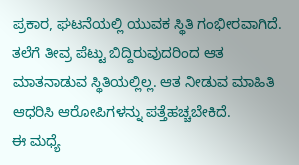ಪ್ರಕಾರ, ಘಟನೆಯಲ್ಲಿ ಯುವಕ ಸ್ಥಿತಿ ಗಂಭೀರವಾಗಿದೆ.
ತಲೆಗೆ ತೀವ್ರ ಪೆಟ್ಟು ಬಿದ್ದಿರುವುದರಿಂದ ಆತ ಮಾತನಾಡುವ ಸ್ಥಿತಿಯಲ್ಲಿಲ್ಲ. ಆತ ನೀಡುವ ಮಾಹಿತಿ ಆಧರಿಸಿ ಆರೋಪಿಗಳನ್ನು ಪತ್ತೆಹಚ್ಚಬೇಕಿದೆ.
ಈ ಮಧ್ಯೆ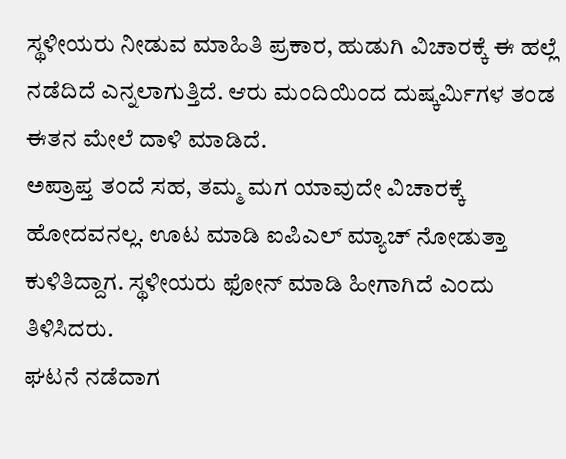ಸ್ಥಳೀಯರು ನೀಡುವ ಮಾಹಿತಿ ಪ್ರಕಾರ, ಹುಡುಗಿ ವಿಚಾರಕ್ಕೆ ಈ ಹಲ್ಲೆ ನಡೆದಿದೆ ಎನ್ನಲಾಗುತ್ತಿದೆ. ಆರು ಮಂದಿಯಿಂದ ದುಷ್ಕರ್ಮಿಗಳ ತಂಡ ಈತನ ಮೇಲೆ ದಾಳಿ ಮಾಡಿದೆ.
ಅಪ್ರಾಪ್ತ ತಂದೆ ಸಹ, ತಮ್ಮ ಮಗ ಯಾವುದೇ ವಿಚಾರಕ್ಕೆ ಹೋದವನಲ್ಲ. ಊಟ ಮಾಡಿ ಐಪಿಎಲ್ ಮ್ಯಾಚ್ ನೋಡುತ್ತಾ ಕುಳಿತಿದ್ದಾಗ. ಸ್ಥಳೀಯರು ಫೋನ್ ಮಾಡಿ ಹೀಗಾಗಿದೆ ಎಂದು ತಿಳಿಸಿದರು.
ಘಟನೆ ನಡೆದಾಗ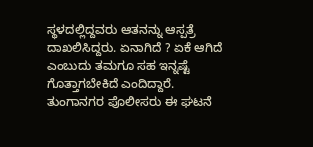ಸ್ಥಳದಲ್ಲಿದ್ದವರು ಆತನನ್ನು ಆಸ್ಪತ್ರೆ ದಾಖಲಿಸಿದ್ದರು. ಏನಾಗಿದೆ ? ಏಕೆ ಆಗಿದೆ ಎಂಬುದು ತಮಗೂ ಸಹ ಇನ್ನಷ್ಟೆ ಗೊತ್ತಾಗಬೇಕಿದೆ ಎಂದಿದ್ದಾರೆ.
ತುಂಗಾನಗರ ಪೊಲೀಸರು ಈ ಘಟನೆ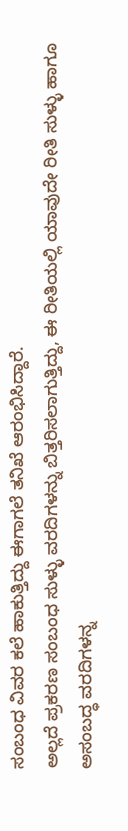ಸಂಬಂಧ ವಿವರ ಕಲೆ ಹಾಕುತ್ತಿದ್ದು ಈಗಾಗಲೆ ತನಿಖೆ ಆರಂಭಿಸಿದ್ದಾರೆ.
ಅಲ್ಲದೆ ಪ್ರಕರಣ ಸಂಬಂಧ ಸುಳ್ಳು ವರದಿಗಳನ್ನು ಬಿತ್ತರಿಸಲಾಗುತ್ತಿದ್ದು, ಈ ರೀತಿಯಲ್ಲಿ ಯಾವುದೇ ರೀತಿ ಸುಳ್ಳು ಹಾಗೂ ಅಸಂಬದ್ಧ ವರದಿಗಳನ್ನ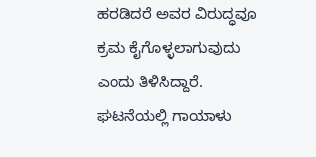ಹರಡಿದರೆ ಅವರ ವಿರುದ್ಧವೂ ಕ್ರಮ ಕೈಗೊಳ್ಳಲಾಗುವುದು ಎಂದು ತಿಳಿಸಿದ್ದಾರೆ.
ಘಟನೆಯಲ್ಲಿ ಗಾಯಾಳು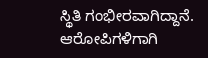ಸ್ಥಿತಿ ಗಂಭೀರವಾಗಿದ್ದಾನೆ. ಆರೋಪಿಗಳಿಗಾಗಿ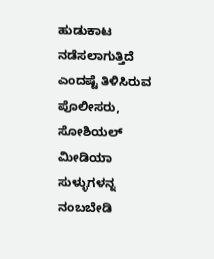ಹುಡುಕಾಟ ನಡೆಸಲಾಗುತ್ತಿದೆ ಎಂದಷ್ಟೆ ತಿಳಿಸಿರುವ ಪೊಲೀಸರು, ಸೋಶಿಯಲ್ ಮೀಡಿಯಾ ಸುಳ್ಳುಗಳನ್ನ ನಂಬಬೇಡಿ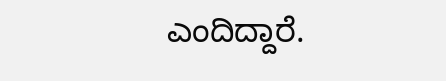ಎಂದಿದ್ದಾರೆ.